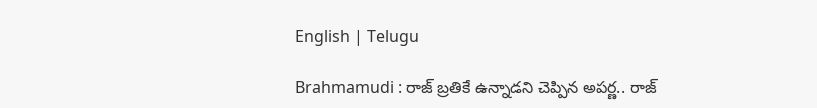English | Telugu

Brahmamudi : రాజ్ బ్రతికే ఉన్నాడని చెప్పిన అపర్ణ.. రాజ్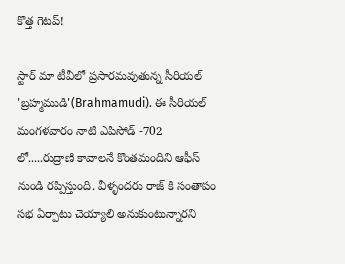కొత్త గెటప్!

స్టార్ మా టీవీలో ప్రసారమవుతున్న సీరియల్ 'బ్రహ్మముడి'(Brahmamudi). ఈ సీరియల్ మంగళవారం నాటి ఎపిసోడ్ -702 లో.....రుద్రాణి కావాలనే కొంతమందిని ఆఫీస్ నుండి రప్పిస్తుంది. వీళ్ళందరు రాజ్ కి సంతాపం సభ ఏర్పాటు చెయ్యాలి అనుకుంటున్నారని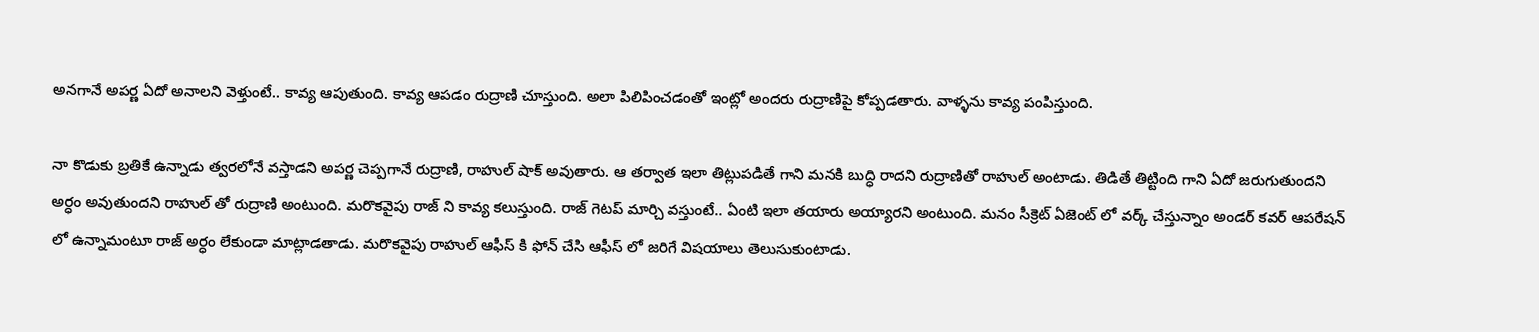అనగానే అపర్ణ ఏదో అనాలని వెళ్తుంటే.. కావ్య ఆపుతుంది. కావ్య ఆపడం రుద్రాణి చూస్తుంది. అలా పిలిపించడంతో ఇంట్లో అందరు రుద్రాణిపై కోప్పడతారు. వాళ్ళను కావ్య పంపిస్తుంది.

నా కొడుకు బ్రతికే ఉన్నాడు త్వరలోనే వస్తాడని అపర్ణ చెప్పగానే రుద్రాణి, రాహుల్ షాక్ అవుతారు. ఆ తర్వాత ఇలా తిట్లుపడితే గాని మనకి బుద్ధి రాదని రుద్రాణితో రాహుల్ అంటాడు. తిడితే తిట్టింది గాని ఏదో జరుగుతుందని అర్ధం అవుతుందని రాహుల్ తో రుద్రాణి అంటుంది. మరొకవైపు రాజ్ ని కావ్య కలుస్తుంది. రాజ్ గెటప్ మార్చి వస్తుంటే.. ఏంటి ఇలా తయారు అయ్యారని అంటుంది. మనం సీక్రెట్ ఏజెంట్ లో వర్క్ చేస్తున్నాం అండర్ కవర్ ఆపరేషన్ లో ఉన్నామంటూ రాజ్ అర్ధం లేకుండా మాట్లాడతాడు. మరొకవైపు రాహుల్ ఆఫీస్ కి ఫోన్ చేసి ఆఫీస్ లో జరిగే విషయాలు తెలుసుకుంటాడు.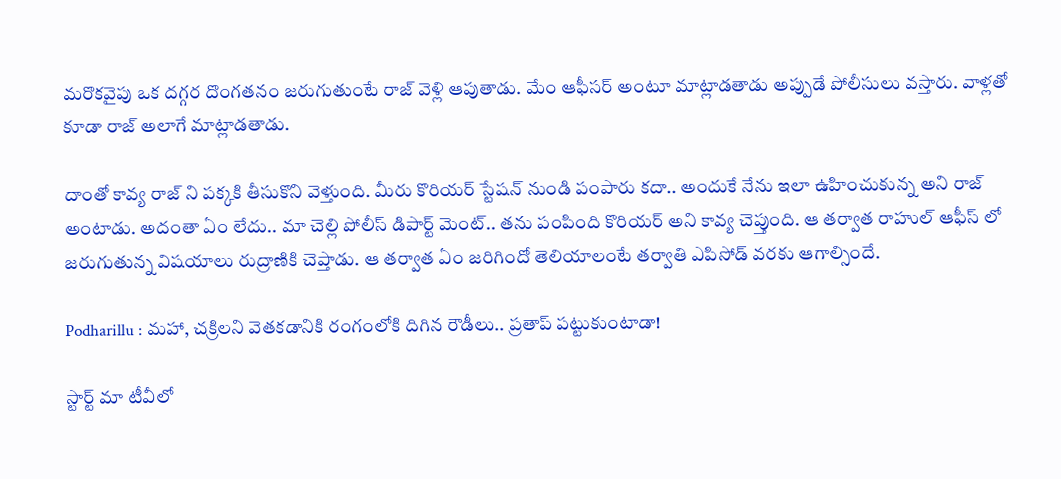మరొకవైపు ఒక దగ్గర దొంగతనం జరుగుతుంటే రాజ్ వెళ్లి ఆపుతాడు. మేం ఆఫీసర్ అంటూ మాట్లాడతాడు అప్పుడే పోలీసులు వస్తారు. వాళ్లతో కూడా రాజ్ అలాగే మాట్లాడతాడు.

దాంతో కావ్య రాజ్ ని పక్కకి తీసుకొని వెళ్తుంది. మీరు కొరియర్ స్టేషన్ నుండి పంపారు కదా.. అందుకే నేను ఇలా ఉహించుకున్న అని రాజ్ అంటాడు. అదంతా ఏం లేదు.. మా చెల్లి పోలీస్ డిపార్ట్ మెంట్.. తను పంపింది కొరియర్ అని కావ్య చెప్తుంది. ఆ తర్వాత రాహుల్ ఆఫీస్ లో జరుగుతున్న విషయాలు రుద్రాణికి చెప్తాడు. ఆ తర్వాత ఏం జరిగిందో తెలియాలంటే తర్వాతి ఎపిసోడ్ వరకు ఆగాల్సిందే.

Podharillu : మహా, చక్రిలని వెతకడానికి రంగంలోకి దిగిన రౌడీలు.. ప్రతాప్ పట్టుకుంటాడా!

స్టార్ట్ మా టీవీలో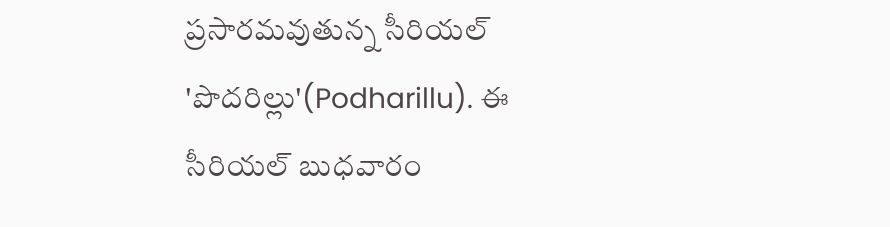ప్రసారమవుతున్న సీరియల్ 'పొదరిల్లు'(Podharillu). ఈ సీరియల్ బుధవారం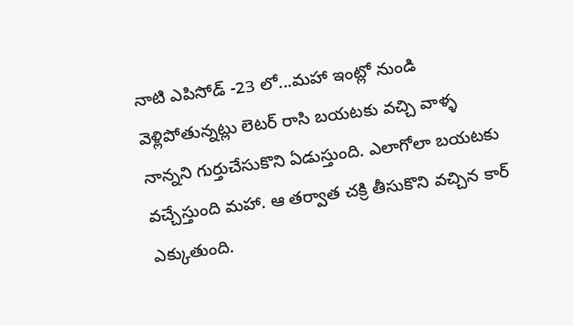నాటి ఎపిసోడ్ -23 లో...మహా ఇంట్లో నుండి వెళ్లిపోతున్నట్లు లెటర్ రాసి బయటకు వచ్చి వాళ్ళ నాన్నని గుర్తుచేసుకొని ఏడుస్తుంది. ఎలాగోలా బయటకు వచ్చేస్తుంది మహా. ఆ తర్వాత చక్రి తీసుకొని వచ్చిన కార్ ఎక్కుతుంది.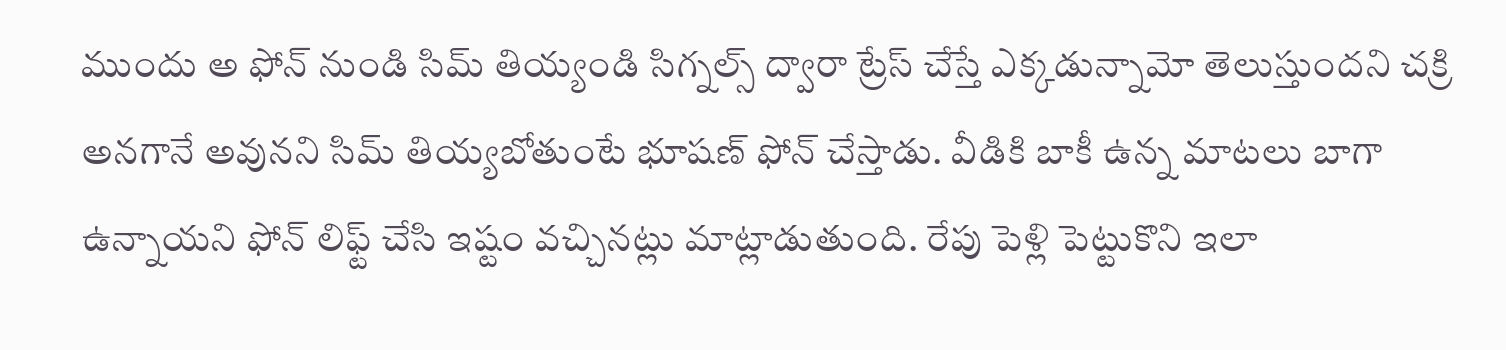ముందు అ ఫోన్ నుండి సిమ్ తియ్యండి సిగ్నల్స్ ద్వారా ట్రేస్ చేస్తే ఎక్కడున్నామో తెలుస్తుందని చక్రి అనగానే అవునని సిమ్ తియ్యబోతుంటే భూషణ్ ఫోన్ చేస్తాడు. వీడికి బాకీ ఉన్న మాటలు బాగా ఉన్నాయని ఫోన్ లిఫ్ట్ చేసి ఇష్టం వచ్చినట్లు మాట్లాడుతుంది. రేపు పెళ్లి పెట్టుకొని ఇలా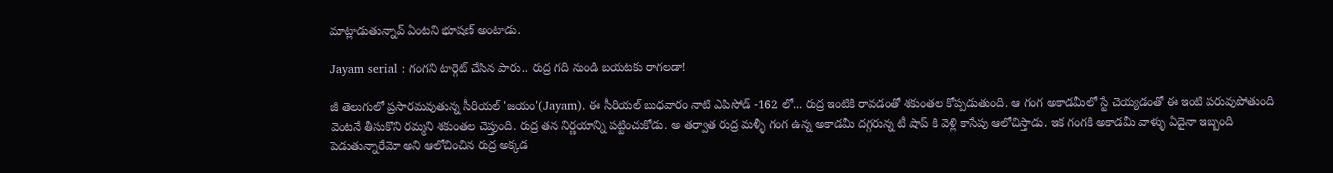మాట్లాడుతున్నావ్ ఏంటని భూషణ్ అంటాడు.

Jayam serial : గంగని టార్గెట్ చేసిన పారు.. రుద్ర గది నుండి బయటకు రాగలడా!

జీ తెలుగులో ప్రసారమవుతున్న సీరియల్ 'జయం'(Jayam). ఈ సీరియల్ బుధవారం నాటి ఎపిసోడ్ -162 లో... రుద్ర ఇంటికి రావడంతో శకుంతల కోప్పడుతుంది. ఆ గంగ అకాడమీలో స్టే చెయ్యడంతో ఈ ఇంటి పరువుపోతుంది వెంటనే తీసుకొని రమ్మని శకుంతల చెప్తుంది. రుద్ర తన నిర్ణయాన్ని పట్టించుకోడు. అ తర్వాత రుద్ర మళ్ళీ గంగ ఉన్న అకాడమీ దగ్గరున్న టీ షాప్ కి వెళ్లి కాసేపు ఆలోచిస్తాడు. ఇక గంగకి అకాడమీ వాళ్ళు ఏదైనా ఇబ్బంది పెడుతున్నారేమో అని ఆలోచించిన రుద్ర అక్కడ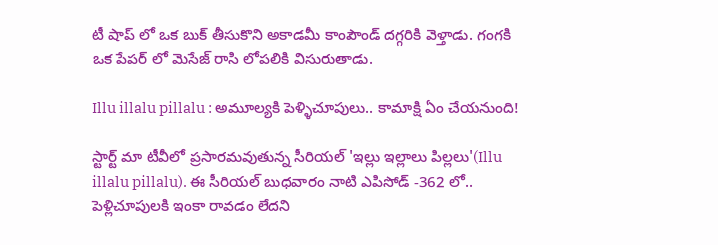టీ షాప్ లో ఒక బుక్ తీసుకొని అకాడమీ కాంపౌండ్ దగ్గరికి వెళ్తాడు. గంగకి ఒక పేపర్ లో మెసేజ్ రాసి లోపలికి విసురుతాడు.

Illu illalu pillalu : అమూల్యకి పెళ్ళిచూపులు.. కామాక్షి ఏం చేయనుంది!

స్టార్ట్ మా టీవీలో ప్రసారమవుతున్న సీరియల్ 'ఇల్లు ఇల్లాలు పిల్లలు'(Illu illalu pillalu). ఈ సీరియల్ బుధవారం నాటి ఎపిసోడ్ -362 లో.. పెళ్లిచూపులకి ఇంకా రావడం లేదని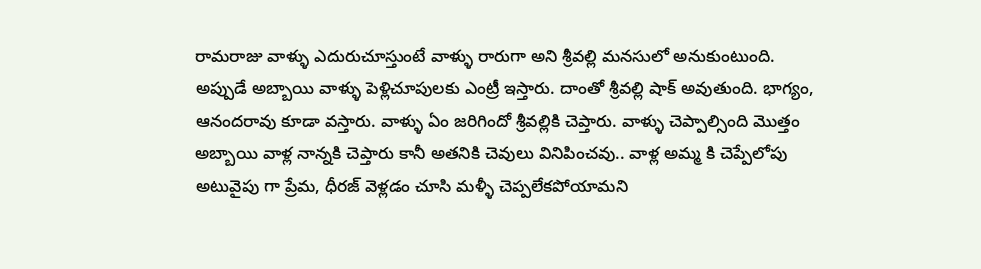రామరాజు వాళ్ళు ఎదురుచూస్తుంటే వాళ్ళు రారుగా అని శ్రీవల్లి మనసులో అనుకుంటుంది. అప్పుడే అబ్బాయి వాళ్ళు పెళ్లిచూపులకు ఎంట్రీ ఇస్తారు‌. దాంతో శ్రీవల్లి షాక్ అవుతుంది. భాగ్యం, ఆనందరావు కూడా వస్తారు. వాళ్ళు ఏం జరిగిందో శ్రీవల్లికి చెప్తారు. వాళ్ళు చెప్పాల్సింది మొత్తం అబ్బాయి వాళ్ల నాన్నకి చెప్తారు కానీ అతనికి చెవులు వినిపించవు.. వాళ్ల అమ్మ కి చెప్పేలోపు అటువైపు గా ప్రేమ, ధీరజ్ వెళ్లడం చూసి మళ్ళీ చెప్పలేకపోయామని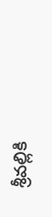శ్రీవల్లికి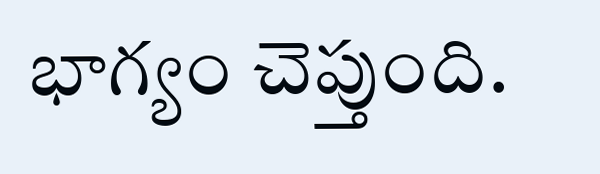భాగ్యం చెప్తుంది.